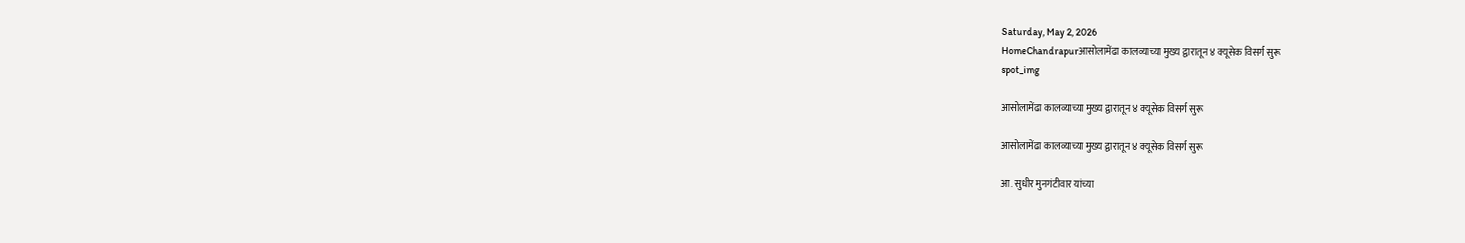Saturday, May 2, 2026
HomeChandrapurआसोलामेंढा कालव्याच्या मुख्य द्वारातून ४ क्यूसेक विसर्ग सुरू
spot_img

आसोलामेंढा कालव्याच्या मुख्य द्वारातून ४ क्यूसेक विसर्ग सुरू

आसोलामेंढा कालव्याच्या मुख्य द्वारातून ४ क्यूसेक विसर्ग सुरू

आ. सुधीर मुनगंटीवार यांच्या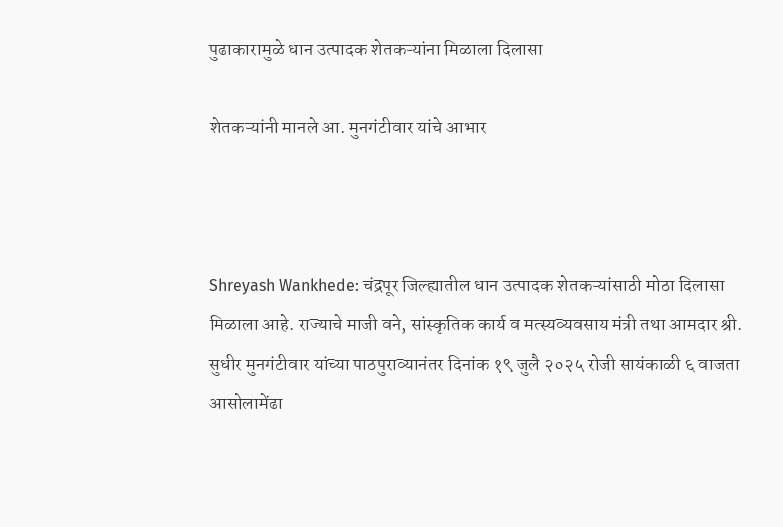पुढाकारामुळे धान उत्पादक शेतकऱ्यांना मिळाला दिलासा

शेतकऱ्यांनी मानले आ. मुनगंटीवार यांचे आभार



Shreyash Wankhede: चंद्रपूर जिल्ह्यातील धान उत्पादक शेतकऱ्यांसाठी मोठा दिलासा मिळाला आहे. राज्याचे माजी वने, सांस्कृतिक कार्य व मत्स्यव्यवसाय मंत्री तथा आमदार श्री. सुधीर मुनगंटीवार यांच्या पाठपुराव्यानंतर दिनांक १९ जुलै २०२५ रोजी सायंकाळी ६ वाजता आसोलामेंढा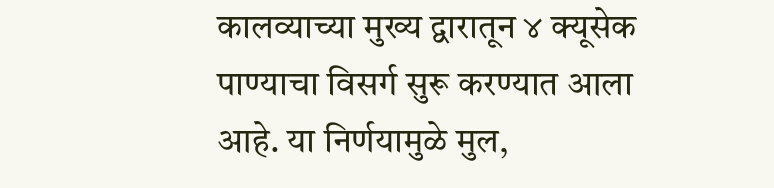कालव्याच्या मुख्य द्वारातून ४ क्यूसेक पाण्याचा विसर्ग सुरू करण्यात आला आहे. या निर्णयामुळे मुल,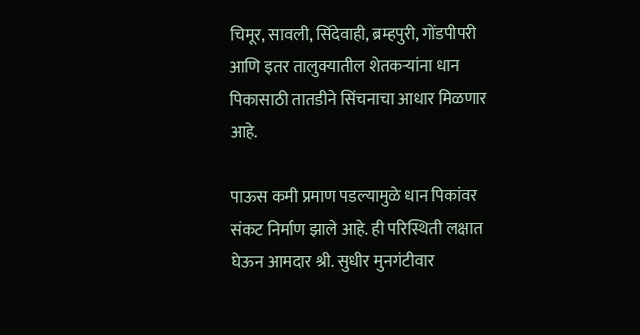चिमूर, सावली, सिंदेवाही, ब्रम्हपुरी, गोंडपीपरी आणि इतर तालुक्यातील शेतकऱ्यांना धान पिकासाठी तातडीने सिंचनाचा आधार मिळणार आहे.

पाऊस कमी प्रमाण पडल्यामुळे धान पिकांवर संकट निर्माण झाले आहे. ही परिस्थिती लक्षात घेऊन आमदार श्री. सुधीर मुनगंटीवार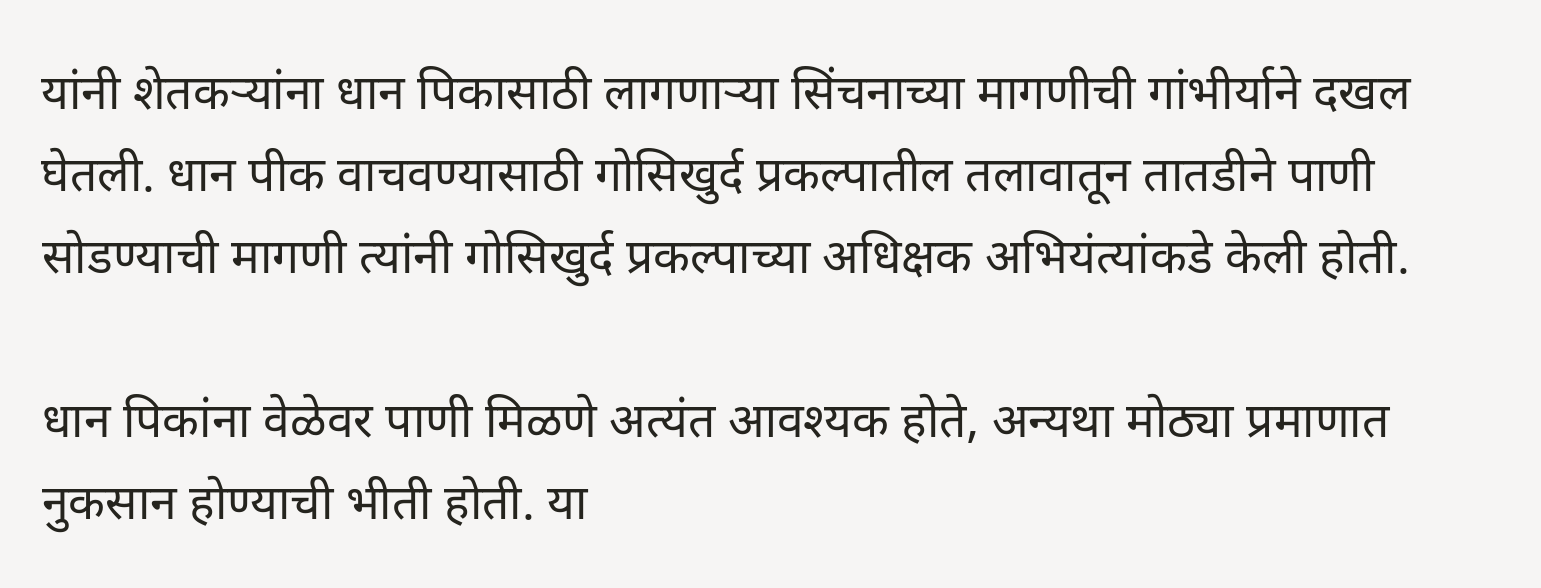यांनी शेतकऱ्यांना धान पिकासाठी लागणाऱ्या सिंचनाच्या मागणीची गांभीर्याने दखल घेतली. धान पीक वाचवण्यासाठी गोसिखुर्द प्रकल्पातील तलावातून तातडीने पाणी सोडण्याची मागणी त्यांनी गोसिखुर्द प्रकल्पाच्या अधिक्षक अभियंत्यांकडे केली होती.

धान पिकांना वेळेवर पाणी मिळणे अत्यंत आवश्यक होते, अन्यथा मोठ्या प्रमाणात नुकसान होण्याची भीती होती. या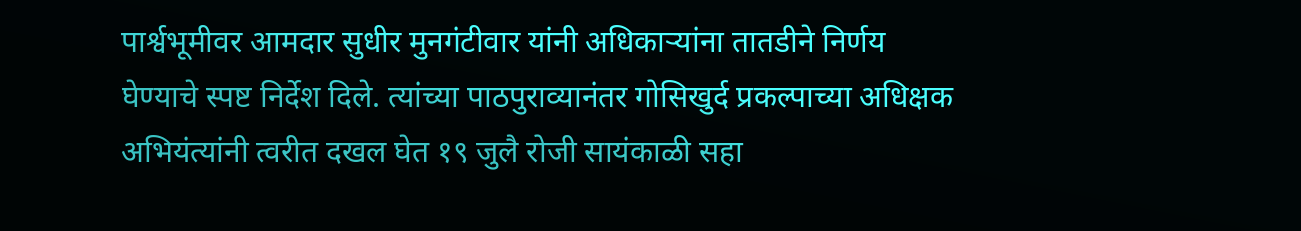पार्श्वभूमीवर आमदार सुधीर मुनगंटीवार यांनी अधिकाऱ्यांना तातडीने निर्णय घेण्याचे स्पष्ट निर्देश दिले. त्यांच्या पाठपुराव्यानंतर गोसिखुर्द प्रकल्पाच्या अधिक्षक अभियंत्यांनी त्वरीत दखल घेत १९ जुलै रोजी सायंकाळी सहा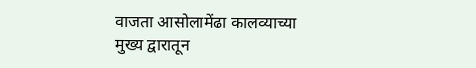वाजता आसोलामेंढा कालव्याच्या मुख्य द्वारातून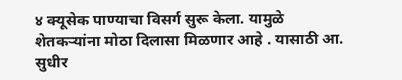४ क्यूसेक पाण्याचा विसर्ग सुरू केला. यामुळे शेतकऱ्यांना मोठा दिलासा मिळणार आहे . यासाठी आ. सुधीर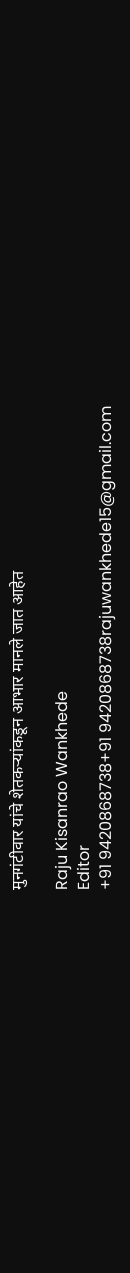मुनगंटीवार यांचे शेतकऱ्यांकडून आभार मानले जात आहेत

Raju Kisanrao Wankhede
Editor
+91 9420868738+91 9420868738rajuwankhede15@gmail.com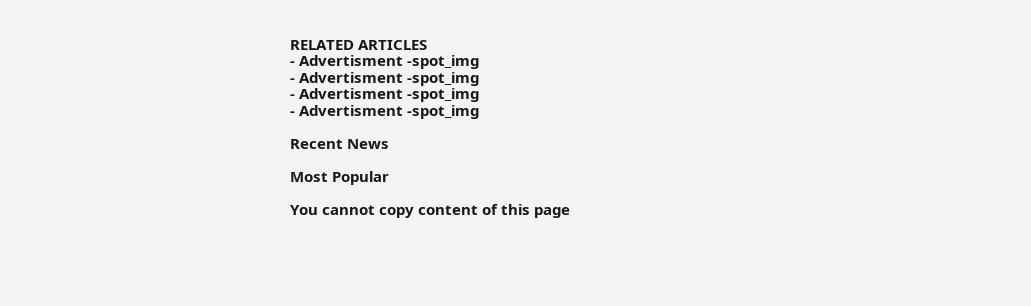RELATED ARTICLES
- Advertisment -spot_img
- Advertisment -spot_img
- Advertisment -spot_img
- Advertisment -spot_img

Recent News

Most Popular

You cannot copy content of this page